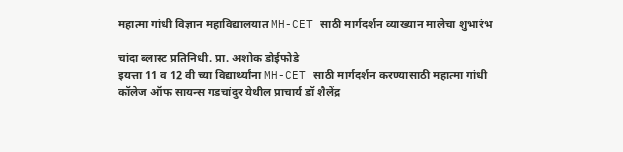महात्मा गांधी विज्ञान महाविद्यालयात MH-CET साठी मार्गदर्शन व्याख्यान मालेचा शुभारंभ

चांदा ब्लास्ट प्रतिनिधी. प्रा. अशोक डोईफोडे
इयत्ता 11 व 12 वी च्या विद्यार्थ्यांना MH-CET साठी मार्गदर्शन करण्यासाठी महात्मा गांधी कॉलेज ऑफ सायन्स गडचांदुर येथील प्राचार्य डॉ शैलेंद्र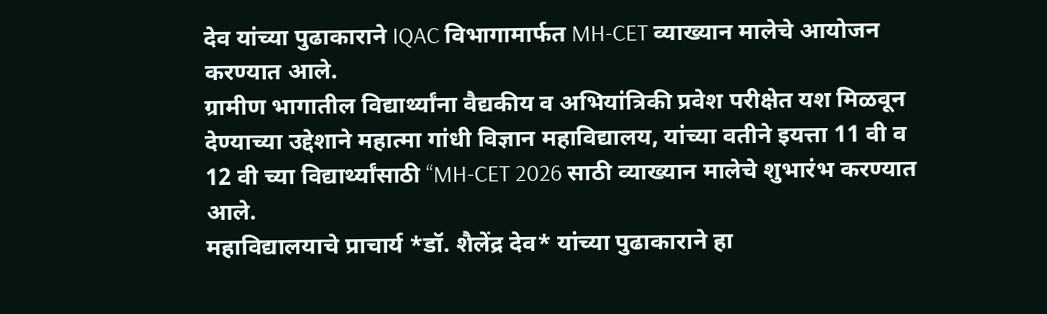देव यांच्या पुढाकाराने IQAC विभागामार्फत MH-CET व्याख्यान मालेचे आयोजन करण्यात आले.
ग्रामीण भागातील विद्यार्थ्यांना वैद्यकीय व अभियांत्रिकी प्रवेश परीक्षेत यश मिळवून देण्याच्या उद्देशाने महात्मा गांधी विज्ञान महाविद्यालय, यांच्या वतीने इयत्ता 11 वी व 12 वी च्या विद्यार्थ्यांसाठी “MH-CET 2026 साठी व्याख्यान मालेचे शुभारंभ करण्यात आले.
महाविद्यालयाचे प्राचार्य *डॉ. शैलेंद्र देव* यांच्या पुढाकाराने हा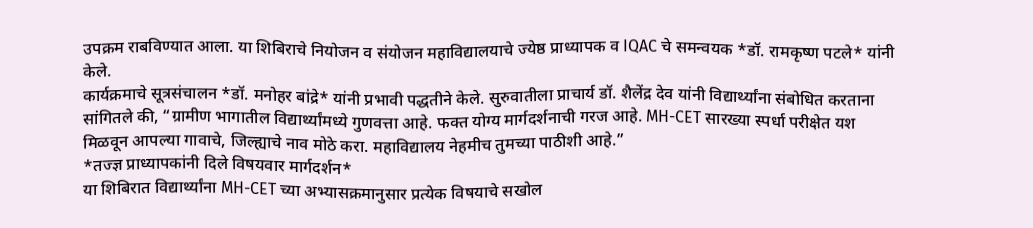उपक्रम राबविण्यात आला. या शिबिराचे नियोजन व संयोजन महाविद्यालयाचे ज्येष्ठ प्राध्यापक व IQAC चे समन्वयक *डॉ. रामकृष्ण पटले* यांनी केले.
कार्यक्रमाचे सूत्रसंचालन *डॉ. मनोहर बांद्रे* यांनी प्रभावी पद्धतीने केले. सुरुवातीला प्राचार्य डॉ. शैलेंद्र देव यांनी विद्यार्थ्यांना संबोधित करताना सांगितले की, “ग्रामीण भागातील विद्यार्थ्यांमध्ये गुणवत्ता आहे. फक्त योग्य मार्गदर्शनाची गरज आहे. MH-CET सारख्या स्पर्धा परीक्षेत यश मिळवून आपल्या गावाचे, जिल्ह्याचे नाव मोठे करा. महाविद्यालय नेहमीच तुमच्या पाठीशी आहे.”
*तज्ज्ञ प्राध्यापकांनी दिले विषयवार मार्गदर्शन*
या शिबिरात विद्यार्थ्यांना MH-CET च्या अभ्यासक्रमानुसार प्रत्येक विषयाचे सखोल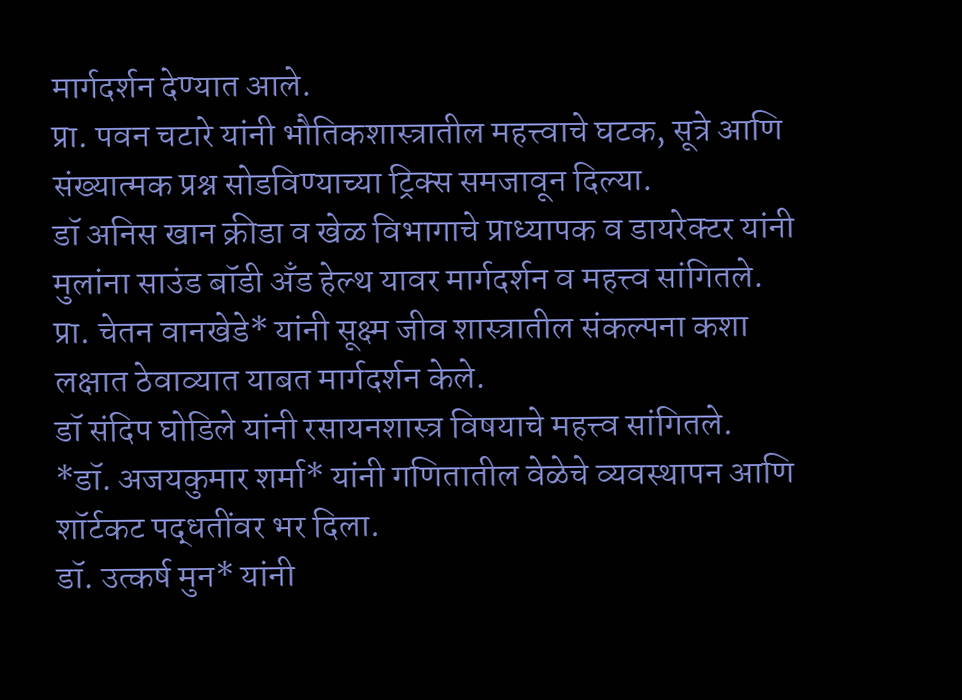मार्गदर्शन देण्यात आले.
प्रा. पवन चटारे यांनी भौतिकशास्त्रातील महत्त्वाचे घटक, सूत्रे आणि संख्यात्मक प्रश्न सोडविण्याच्या ट्रिक्स समजावून दिल्या.
डॉ अनिस खान क्रीडा व खेळ विभागाचे प्राध्यापक व डायरेक्टर यांनी मुलांना साउंड बॉडी अँड हेल्थ यावर मार्गदर्शन व महत्त्व सांगितले.
प्रा. चेतन वानखेडे* यांनी सूक्ष्म जीव शास्त्रातील संकल्पना कशा लक्षात ठेवाव्यात याबत मार्गदर्शन केले.
डॉ संदिप घोडिले यांनी रसायनशास्त्र विषयाचे महत्त्व सांगितले.
*डॉ. अजयकुमार शर्मा* यांनी गणितातील वेळेचे व्यवस्थापन आणि शॉर्टकट पद्धतींवर भर दिला.
डॉ. उत्कर्ष मुन* यांनी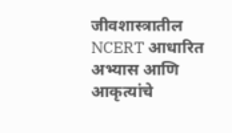जीवशास्त्रातील NCERT आधारित अभ्यास आणि आकृत्यांचे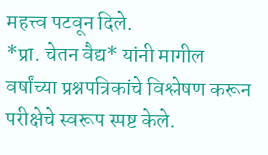महत्त्व पटवून दिले.
*प्रा. चेतन वैद्य* यांनी मागील वर्षांच्या प्रश्नपत्रिकांचे विश्लेषण करून परीक्षेचे स्वरूप स्पष्ट केले.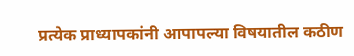प्रत्येक प्राध्यापकांनी आपापल्या विषयातील कठीण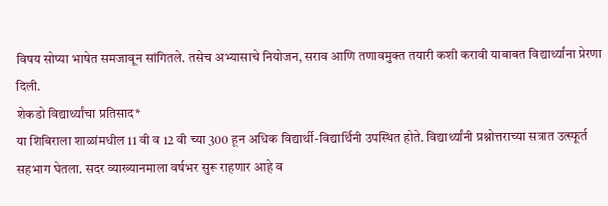विषय सोप्या भाषेत समजावून सांगितले. तसेच अभ्यासाचे नियोजन, सराव आणि तणावमुक्त तयारी कशी करावी याबाबत विद्यार्थ्यांना प्रेरणा दिली.
शेकडो विद्यार्थ्यांचा प्रतिसाद*
या शिबिराला शाळांमधील 11 वी व 12 वी च्या 300 हून अधिक विद्यार्थी-विद्यार्थिनी उपस्थित होते. विद्यार्थ्यांनी प्रश्नोत्तराच्या सत्रात उत्स्फूर्त सहभाग घेतला. सदर व्याख्यानमाला वर्षभर सुरू राहणार आहे व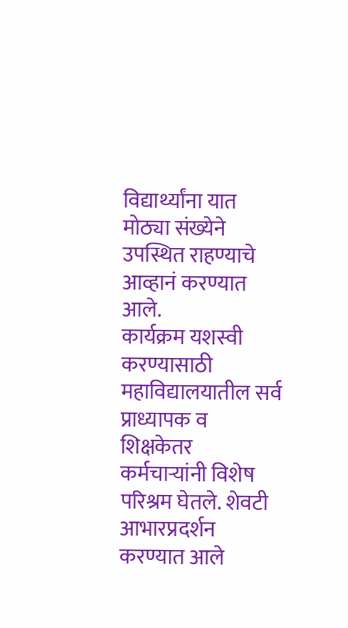विद्यार्थ्यांना यात मोठ्या संख्येने उपस्थित राहण्याचे आव्हानं करण्यात आले.
कार्यक्रम यशस्वी करण्यासाठी महाविद्यालयातील सर्व प्राध्यापक व शिक्षकेतर कर्मचाऱ्यांनी विशेष परिश्रम घेतले. शेवटी आभारप्रदर्शन करण्यात आले